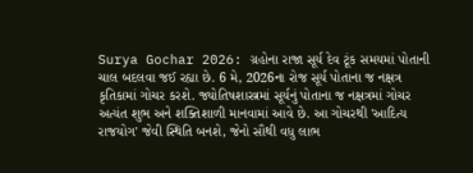Surya Gochar 2026: ગ્રહોના રાજા સૂર્ય દેવ ટૂંક સમયમાં પોતાની ચાલ બદલવા જઈ રહ્યા છે. 6 મે, 2026ના રોજ સૂર્ય પોતાના જ નક્ષત્ર કૃતિકામાં ગોચર કરશે. જ્યોતિષશાસ્ત્રમાં સૂર્યનું પોતાના જ નક્ષત્રમાં ગોચર અત્યંત શુભ અને શક્તિશાળી માનવામાં આવે છે. આ ગોચરથી 'આદિત્ય રાજયોગ' જેવી સ્થિતિ બનશે, જેનો સૌથી વધુ લાભ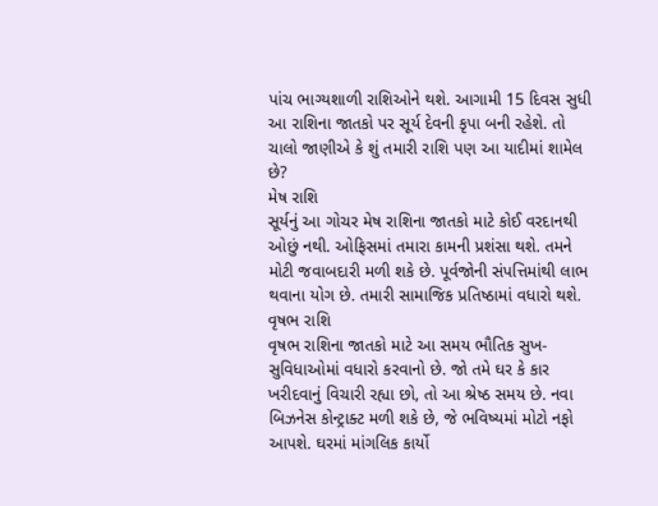પાંચ ભાગ્યશાળી રાશિઓને થશે. આગામી 15 દિવસ સુધી આ રાશિના જાતકો પર સૂર્ય દેવની કૃપા બની રહેશે. તો ચાલો જાણીએ કે શું તમારી રાશિ પણ આ યાદીમાં શામેલ છે?
મેષ રાશિ
સૂર્યનું આ ગોચર મેષ રાશિના જાતકો માટે કોઈ વરદાનથી ઓછું નથી. ઓફિસમાં તમારા કામની પ્રશંસા થશે. તમને મોટી જવાબદારી મળી શકે છે. પૂર્વજોની સંપત્તિમાંથી લાભ થવાના યોગ છે. તમારી સામાજિક પ્રતિષ્ઠામાં વધારો થશે.
વૃષભ રાશિ
વૃષભ રાશિના જાતકો માટે આ સમય ભૌતિક સુખ-સુવિધાઓમાં વધારો કરવાનો છે. જો તમે ઘર કે કાર ખરીદવાનું વિચારી રહ્યા છો, તો આ શ્રેષ્ઠ સમય છે. નવા બિઝનેસ કોન્ટ્રાક્ટ મળી શકે છે, જે ભવિષ્યમાં મોટો નફો આપશે. ઘરમાં માંગલિક કાર્યો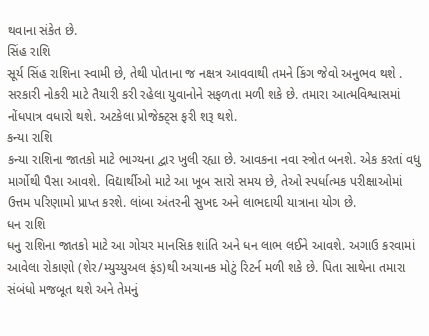થવાના સંકેત છે.
સિંહ રાશિ
સૂર્ય સિંહ રાશિના સ્વામી છે, તેથી પોતાના જ નક્ષત્ર આવવાથી તમને કિંગ જેવો અનુભવ થશે . સરકારી નોકરી માટે તૈયારી કરી રહેલા યુવાનોને સફળતા મળી શકે છે. તમારા આત્મવિશ્વાસમાં નોંધપાત્ર વધારો થશે. અટકેલા પ્રોજેક્ટ્સ ફરી શરૂ થશે.
કન્યા રાશિ
કન્યા રાશિના જાતકો માટે ભાગ્યના દ્વાર ખુલી રહ્યા છે. આવકના નવા સ્ત્રોત બનશે. એક કરતાં વધુ માર્ગોથી પૈસા આવશે. વિદ્યાર્થીઓ માટે આ ખૂબ સારો સમય છે, તેઓ સ્પર્ધાત્મક પરીક્ષાઓમાં ઉત્તમ પરિણામો પ્રાપ્ત કરશે. લાંબા અંતરની સુખદ અને લાભદાયી યાત્રાના યોગ છે.
ધન રાશિ
ધનુ રાશિના જાતકો માટે આ ગોચર માનસિક શાંતિ અને ધન લાભ લઈને આવશે. અગાઉ કરવામાં આવેલા રોકાણો (શેર/મ્યુચ્યુઅલ ફંડ)થી અચાનક મોટું રિટર્ન મળી શકે છે. પિતા સાથેના તમારા સંબંધો મજબૂત થશે અને તેમનું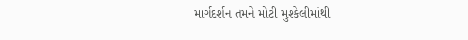માર્ગદર્શન તમને મોટી મુશ્કેલીમાંથી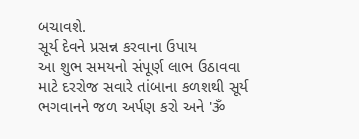બચાવશે.
સૂર્ય દેવને પ્રસન્ન કરવાના ઉપાય
આ શુભ સમયનો સંપૂર્ણ લાભ ઉઠાવવા માટે દરરોજ સવારે તાંબાના કળશથી સૂર્ય ભગવાનને જળ અર્પણ કરો અને 'ૐ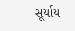સૂર્યાય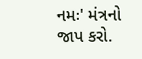નમઃ' મંત્રનો જાપ કરો.